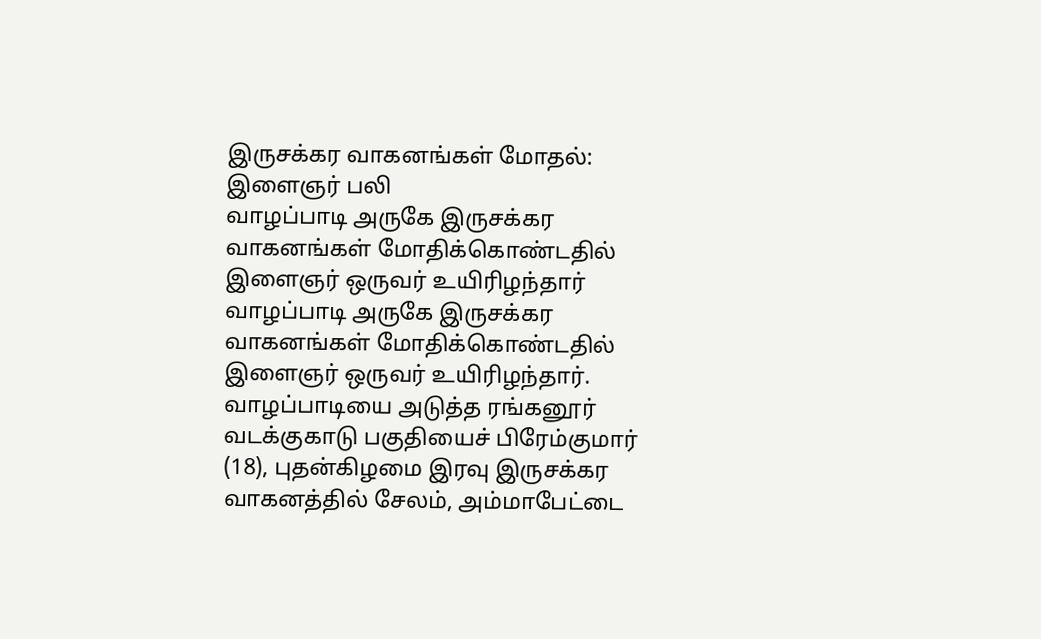இருசக்கர வாகனங்கள் மோதல்: இளைஞர் பலி
வாழப்பாடி அருகே இருசக்கர வாகனங்கள் மோதிக்கொண்டதில் இளைஞர் ஒருவர் உயிரிழந்தார்
வாழப்பாடி அருகே இருசக்கர வாகனங்கள் மோதிக்கொண்டதில் இளைஞர் ஒருவர் உயிரிழந்தார்.
வாழப்பாடியை அடுத்த ரங்கனூர் வடக்குகாடு பகுதியைச் பிரேம்குமார் (18), புதன்கிழமை இரவு இருசக்கர வாகனத்தில் சேலம், அம்மாபேட்டை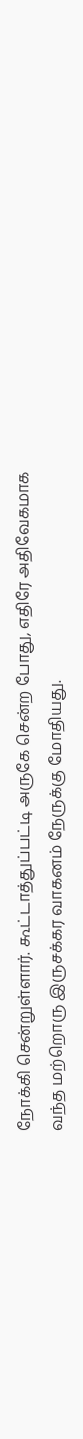நோக்கி சென்றுள்ளார். கூட்டாத்துப்பட்டி அருகே சென்ற போது, எதிரே அதிவேகமாக வந்த மற்றொரு இருசக்கர வாகனம் நேருக்கு மோதியது.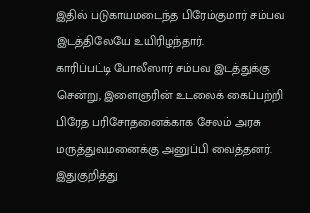இதில் படுகாயமடைந்த பிரேம்குமார் சம்பவ இடத்திலேயே உயிரிழந்தார்.
காரிப்பட்டி போலீஸார் சம்பவ இடத்துக்கு சென்று, இளைஞரின் உடலைக் கைப்பற்றி பிரேத பரிசோதனைக்காக சேலம் அரசு மருத்துவமனைக்கு அனுப்பி வைத்தனர். இதுகுறித்து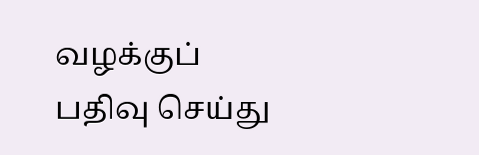வழக்குப் பதிவு செய்து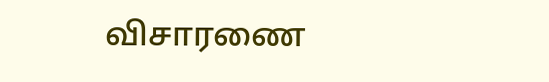விசாரணை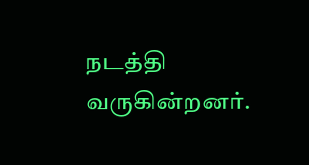நடத்தி வருகின்றனர்.